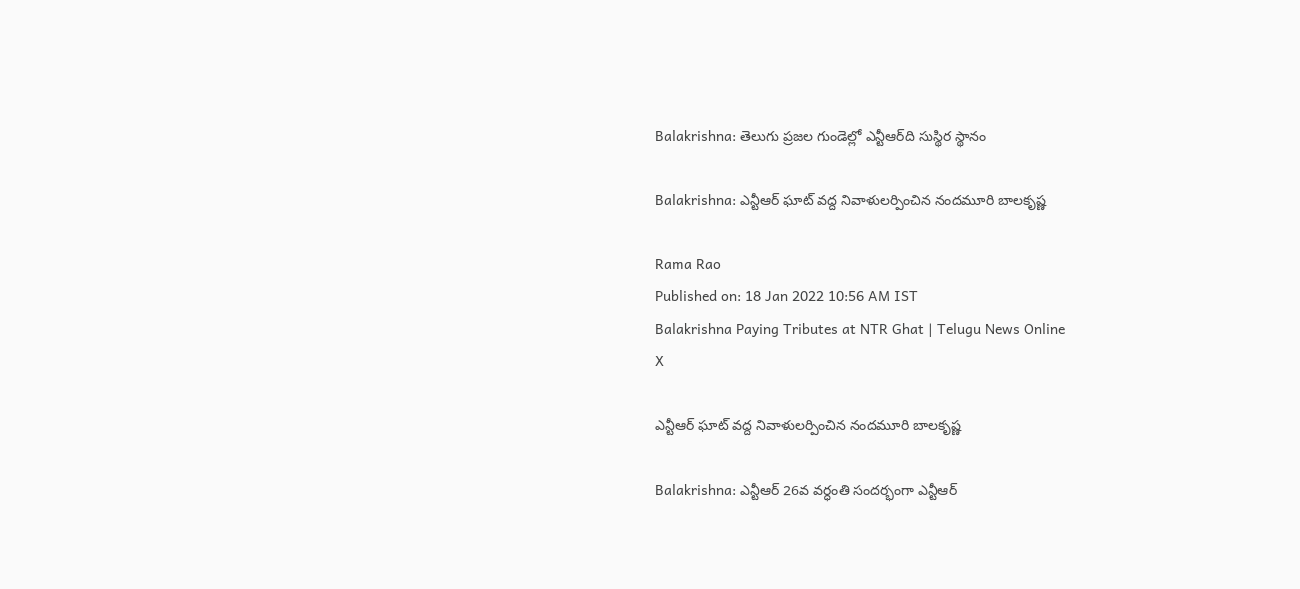Balakrishna: తెలుగు ప్రజల గుండెల్లో ఎన్టీఆర్‌ది సుస్థిర స్థానం

Balakrishna: ఎన్టీఆర్‌ ఘాట్‌ వద్ద నివాళులర్పించిన నందమూరి బాలకృష్ణ

Rama Rao
Published on: 18 Jan 2022 10:56 AM IST
Balakrishna Paying Tributes at NTR Ghat | Telugu News Online
X

ఎన్టీఆర్‌ ఘాట్‌ వద్ద నివాళులర్పించిన నందమూరి బాలకృష్ణ

Balakrishna: ఎన్టీఆర్ 26వ వర్ధంతి సందర్భంగా ఎన్టీఆర్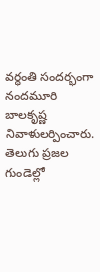వర్ధంతి సందర్భంగా నందమూరి బాలకృష్ణ నివాళులర్పించారు. తెలుగు ప్రజల గుండెల్లో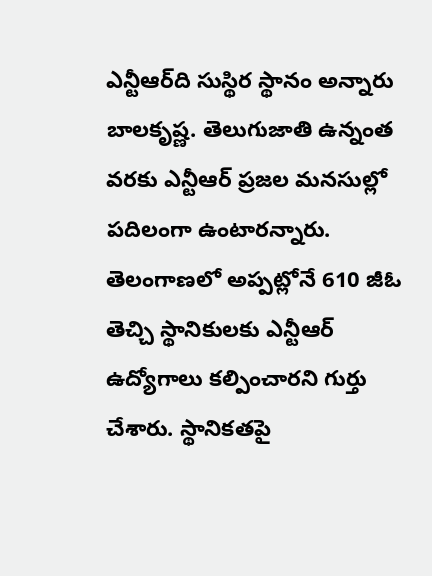ఎన్టీఆర్‌ది సుస్థిర స్థానం అన్నారు బాలకృష్ణ. తెలుగుజాతి ఉన్నంత వరకు ఎన్టీఆర్ ప్రజల మనసుల్లో పదిలంగా ఉంటారన్నారు. తెలంగాణలో అప్పట్లోనే 610 జీఓ తెచ్చి స్థానికులకు ఎన్టీఆర్‌ ఉద్యోగాలు కల్పించారని గుర్తు చేశారు. స్థానికతపై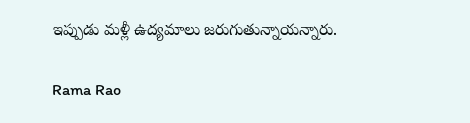ఇప్పుడు మళ్లీ ఉద్యమాలు జరుగుతున్నాయన్నారు.

Rama Rao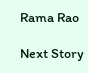Rama Rao

Next Story